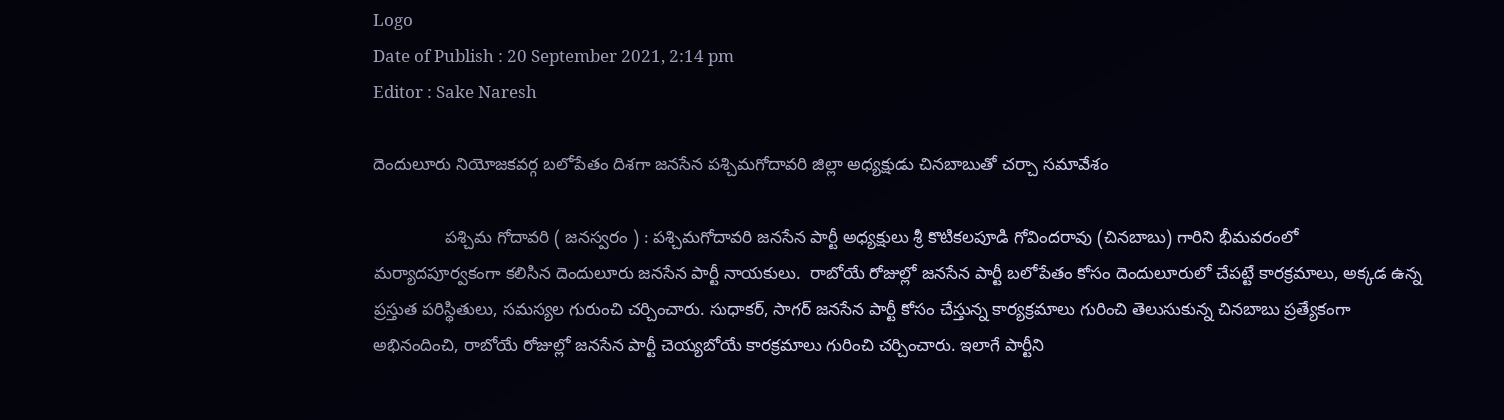Logo
Date of Publish : 20 September 2021, 2:14 pm
Editor : Sake Naresh

దెందులూరు నియోజకవర్గ బలోపేతం దిశగా జనసేన పశ్చిమగోదావరి జిల్లా అధ్యక్షుడు చినబాబుతో చర్చా సమావేశం

               పశ్చిమ గోదావరి ( జనస్వరం ) : పశ్చిమగోదావరి జనసేన పార్టీ అధ్యక్షులు శ్రీ కొటికలపూడి గోవిందరావు (చినబాబు) గారిని భీమవరంలో మర్యాదపూర్వకంగా కలిసిన దెందులూరు జనసేన పార్టీ నాయకులు.  రాబోయే రోజుల్లో జనసేన పార్టీ బలోపేతం కోసం దెందులూరులో చేపట్టే కారక్రమాలు, అక్కడ ఉన్న ప్రస్తుత పరిస్థితులు, సమస్యల గురుంచి చర్చించారు. సుధాకర్, సాగర్ జనసేన పార్టీ కోసం చేస్తున్న కార్యక్రమాలు గురించి తెలుసుకున్న చినబాబు ప్రత్యేకంగా అభినందించి, రాబోయే రోజుల్లో జనసేన పార్టీ చెయ్యబోయే కారక్రమాలు గురించి చర్చించారు. ఇలాగే పార్టీని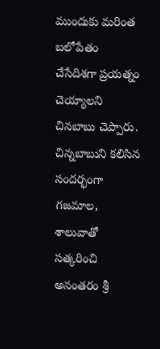ముందుకు మరింత బలోపేతం చేసేదిశగా ప్రయత్నం చెయ్యాలని చినబాబు చెప్పారు. చిన్నబాబుని కలిసిన సందర్భంగా గజమాల, శాలువాతో సత్కరించి అనంతరం శ్రీ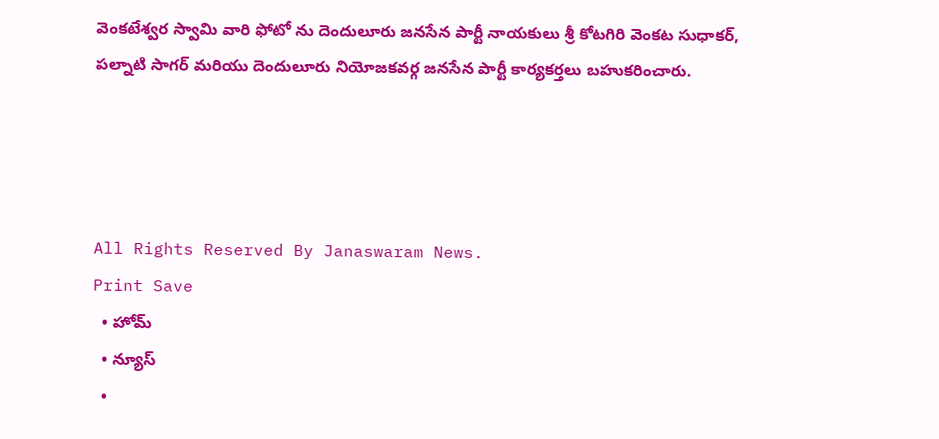వెంకటేశ్వర స్వామి వారి ఫోటో ను దెందులూరు జనసేన పార్టీ నాయకులు శ్రీ కోటగిరి వెంకట సుధాకర్, పల్నాటి సాగర్ మరియు దెందులూరు నియోజకవర్గ జనసేన పార్టీ కార్యకర్తలు బహుకరించారు.




All Rights Reserved By Janaswaram News.
Print Save
  • హోమ్
  • న్యూస్
  •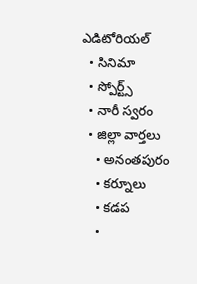ఎడిటోరియల్
  • సినిమా
  • స్పోర్ట్స్
  • నారీ స్వరం
  • జిల్లా వార్తలు
    • అనంతపురం
    • కర్నూలు
    • కడప
    •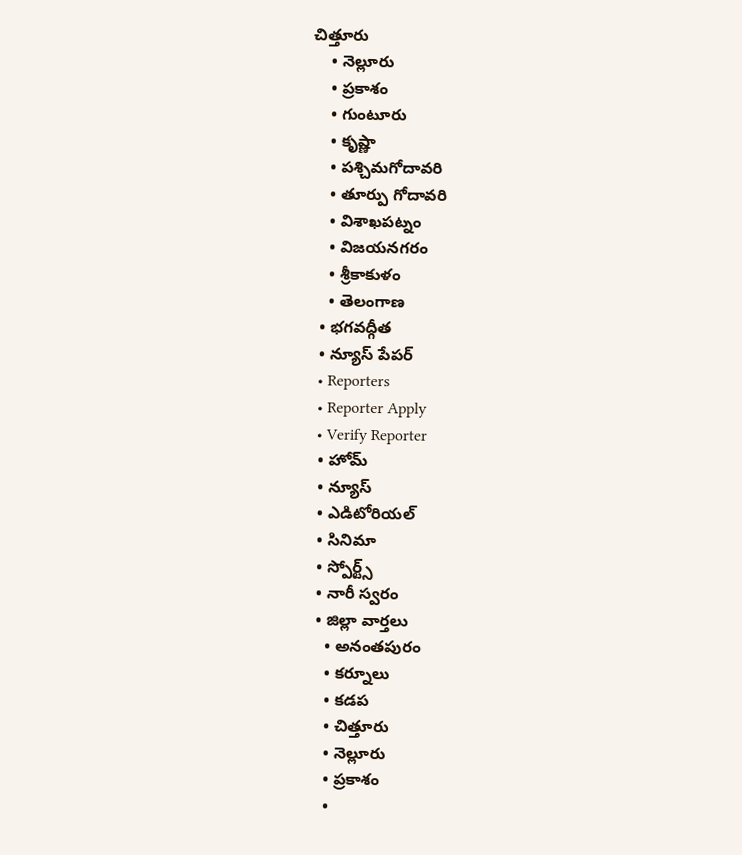చిత్తూరు
    • నెల్లూరు
    • ప్రకాశం
    • గుంటూరు
    • కృష్ణా
    • పశ్చిమగోదావరి
    • తూర్పు గోదావరి
    • విశాఖపట్నం
    • విజయనగరం
    • శ్రీకాకుళం
    • తెలంగాణ
  • భగవద్గీత
  • న్యూస్ పేపర్
  • Reporters
  • Reporter Apply
  • Verify Reporter
  • హోమ్
  • న్యూస్
  • ఎడిటోరియల్
  • సినిమా
  • స్పోర్ట్స్
  • నారీ స్వరం
  • జిల్లా వార్తలు
    • అనంతపురం
    • కర్నూలు
    • కడప
    • చిత్తూరు
    • నెల్లూరు
    • ప్రకాశం
    •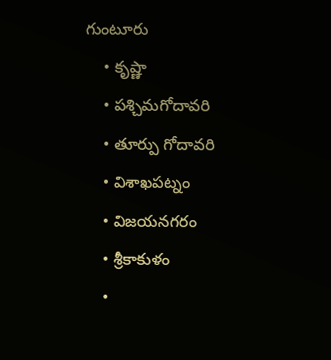గుంటూరు
    • కృష్ణా
    • పశ్చిమగోదావరి
    • తూర్పు గోదావరి
    • విశాఖపట్నం
    • విజయనగరం
    • శ్రీకాకుళం
    •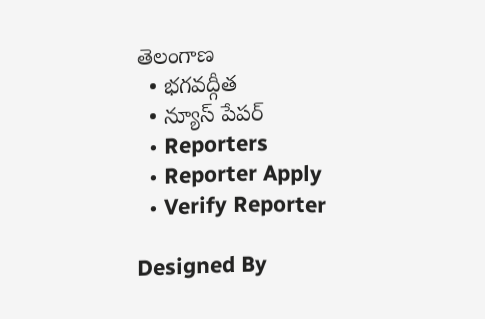తెలంగాణ
  • భగవద్గీత
  • న్యూస్ పేపర్
  • Reporters
  • Reporter Apply
  • Verify Reporter

Designed By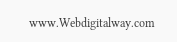www.Webdigitalway.com